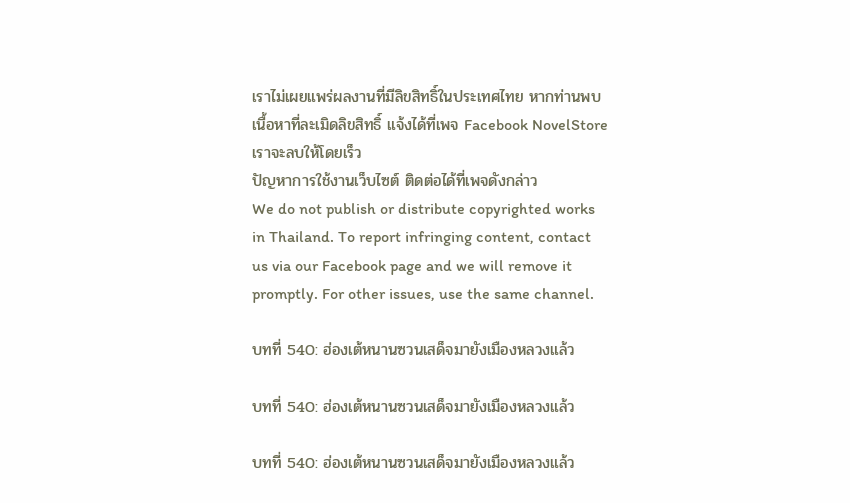เราไม่เผยแพร่ผลงานที่มีลิขสิทธิ์ในประเทศไทย หากท่านพบเนื้อหาที่ละเมิดลิขสิทธิ์ แจ้งได้ที่เพจ Facebook NovelStore เราจะลบให้โดยเร็ว
ปัญหาการใช้งานเว็บไซต์ ติดต่อได้ที่เพจดังกล่าว
We do not publish or distribute copyrighted works in Thailand. To report infringing content, contact us via our Facebook page and we will remove it promptly. For other issues, use the same channel.

บทที่ 540: ฮ่องเต้หนานซวนเสด็จมายังเมืองหลวงแล้ว

บทที่ 540: ฮ่องเต้หนานซวนเสด็จมายังเมืองหลวงแล้ว

บทที่ 540: ฮ่องเต้หนานซวนเสด็จมายังเมืองหลวงแล้ว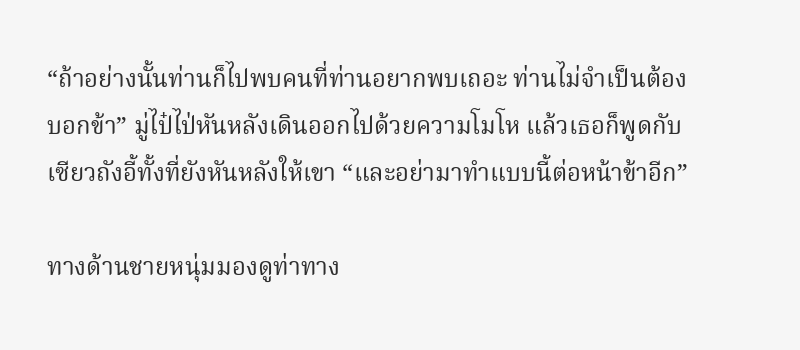“ถ้าอย่างนั้นท่านก็ไปพบคนที่ท่านอยากพบเถอะ ท่านไม่จำเป็นต้องบอกข้า” มู่ไป๋ไป่หันหลังเดินออกไปด้วยความโมโห แล้วเธอก็พูดกับเซียวถังอี้ทั้งที่ยังหันหลังให้เขา “และอย่ามาทำแบบนี้ต่อหน้าข้าอีก”

ทางด้านชายหนุ่มมองดูท่าทาง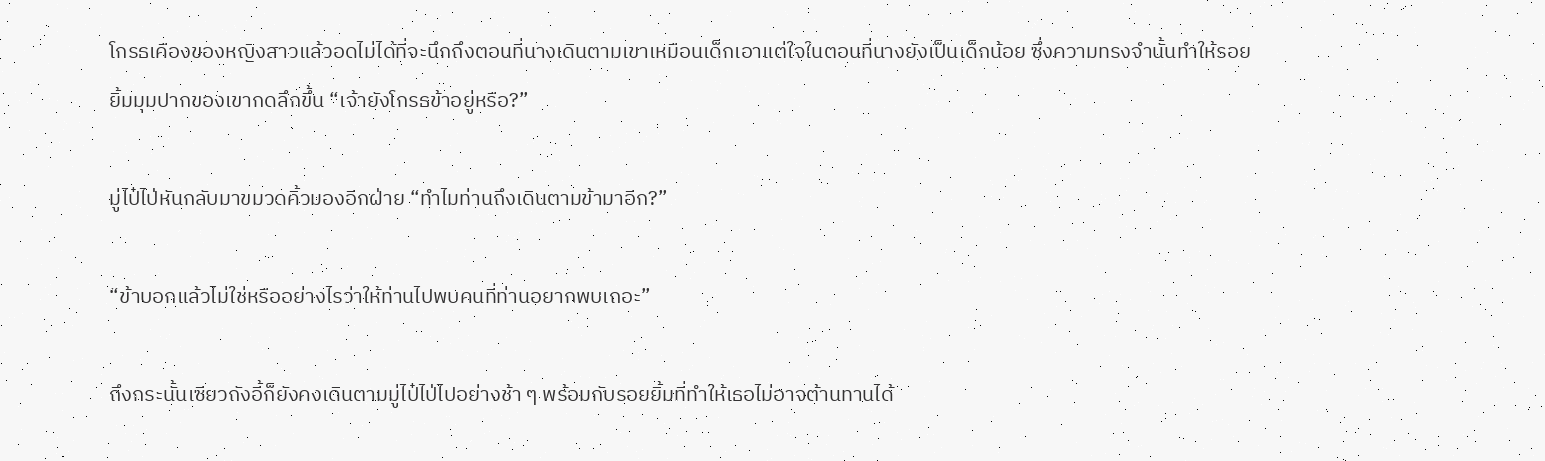โกรธเคืองของหญิงสาวแล้วอดไม่ได้ที่จะนึกถึงตอนที่นางเดินตามเขาเหมือนเด็กเอาแต่ใจในตอนที่นางยังเป็นเด็กน้อย ซึ่งความทรงจำนั้นทำให้รอยยิ้มมุมปากของเขากดลึกขึ้น “เจ้ายังโกรธข้าอยู่หรือ?”

มู่ไป๋ไป่หันกลับมาขมวดคิ้วมองอีกฝ่าย “ทำไมท่านถึงเดินตามข้ามาอีก?”

“ข้าบอกแล้วไม่ใช่หรืออย่างไรว่าให้ท่านไปพบคนที่ท่านอยากพบเถอะ”

ถึงกระนั้นเซียวถังอี้ก็ยังคงเดินตามมู่ไป๋ไป่ไปอย่างช้า ๆ พร้อมกับรอยยิ้มที่ทำให้เธอไม่อาจต้านทานได้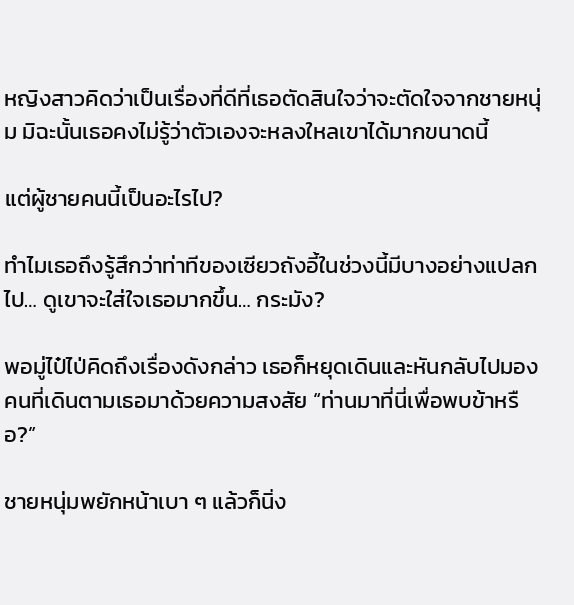หญิงสาวคิดว่าเป็นเรื่องที่ดีที่เธอตัดสินใจว่าจะตัดใจจากชายหนุ่ม มิฉะนั้นเธอคงไม่รู้ว่าตัวเองจะหลงใหลเขาได้มากขนาดนี้

แต่ผู้ชายคนนี้เป็นอะไรไป?

ทำไมเธอถึงรู้สึกว่าท่าทีของเซียวถังอี้ในช่วงนี้มีบางอย่างแปลกไป… ดูเขาจะใส่ใจเธอมากขึ้น… กระมัง?

พอมู่ไป๋ไป่คิดถึงเรื่องดังกล่าว เธอก็หยุดเดินและหันกลับไปมองคนที่เดินตามเธอมาด้วยความสงสัย “ท่านมาที่นี่เพื่อพบข้าหรือ?”

ชายหนุ่มพยักหน้าเบา ๆ แล้วก็นิ่ง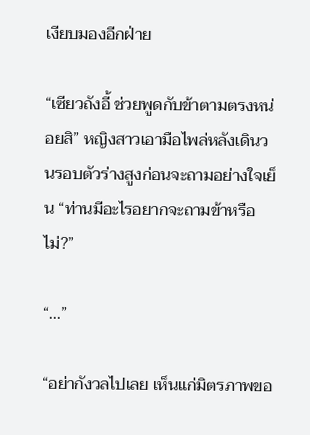เงียบมองอีกฝ่าย

“เซียวถังอี้ ช่วยพูดกับข้าตามตรงหน่อยสิ” หญิงสาวเอามือไพล่หลังเดินวนรอบตัวร่างสูงก่อนจะถามอย่างใจเย็น “ท่านมีอะไรอยากจะถามข้าหรือไม่?”

“...”

“อย่ากังวลไปเลย เห็นแก่มิตรภาพขอ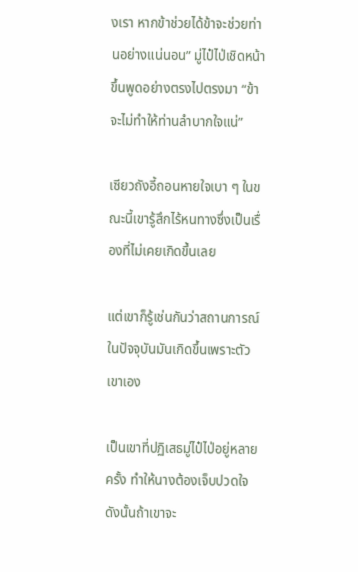งเรา หากข้าช่วยได้ข้าจะช่วยท่านอย่างแน่นอน” มู่ไป๋ไป่เชิดหน้าขึ้นพูดอย่างตรงไปตรงมา “ข้าจะไม่ทำให้ท่านลำบากใจแน่”

เซียวถังอี้ถอนหายใจเบา ๆ ในขณะนี้เขารู้สึกไร้หนทางซึ่งเป็นเรื่องที่ไม่เคยเกิดขึ้นเลย

แต่เขาก็รู้เช่นกันว่าสถานการณ์ในปัจจุบันมันเกิดขึ้นเพราะตัวเขาเอง

เป็นเขาที่ปฏิเสธมู่ไป๋ไป่อยู่หลายครั้ง ทำให้นางต้องเจ็บปวดใจ ดังนั้นถ้าเขาจะ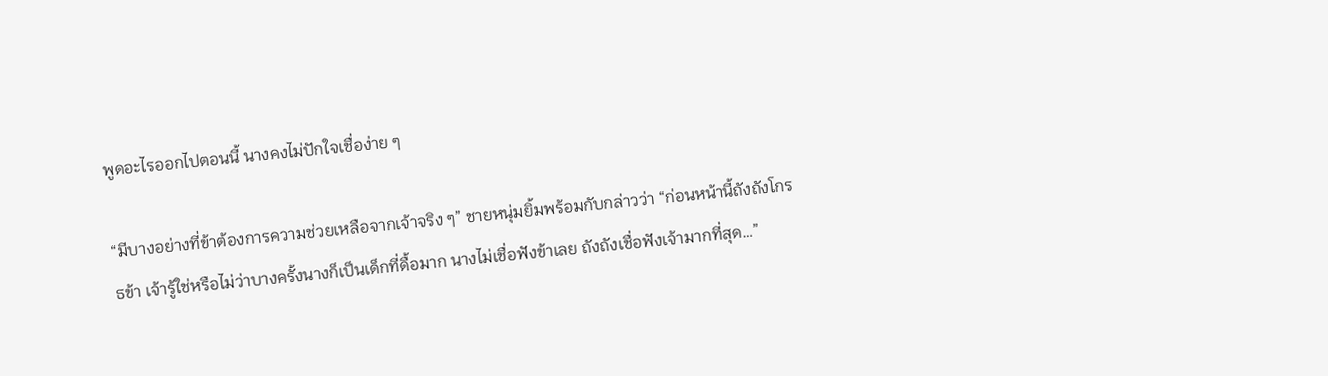พูดอะไรออกไปตอนนี้ นางคงไม่ปักใจเชื่อง่าย ๆ

“มีบางอย่างที่ข้าต้องการความช่วยเหลือจากเจ้าจริง ๆ” ชายหนุ่มยิ้มพร้อมกับกล่าวว่า “ก่อนหน้านี้ถังถังโกรธข้า เจ้ารู้ใช่หรือไม่ว่าบางครั้งนางก็เป็นเด็กที่ดื้อมาก นางไม่เชื่อฟังข้าเลย ถังถังเชื่อฟังเจ้ามากที่สุด…”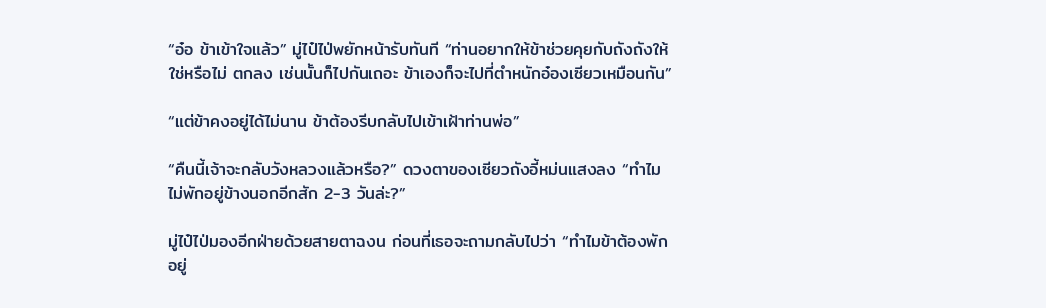“อ๋อ ข้าเข้าใจแล้ว” มู่ไป๋ไป่พยักหน้ารับทันที “ท่านอยากให้ข้าช่วยคุยกับถังถังให้ใช่หรือไม่ ตกลง เช่นนั้นก็ไปกันเถอะ ข้าเองก็จะไปที่ตำหนักอ๋องเซียวเหมือนกัน”

“แต่ข้าคงอยู่ได้ไม่นาน ข้าต้องรีบกลับไปเข้าเฝ้าท่านพ่อ”

“คืนนี้เจ้าจะกลับวังหลวงแล้วหรือ?” ดวงตาของเซียวถังอี้หม่นแสงลง “ทำไมไม่พักอยู่ข้างนอกอีกสัก 2-3 วันล่ะ?”

มู่ไป๋ไป่มองอีกฝ่ายด้วยสายตาฉงน ก่อนที่เธอจะถามกลับไปว่า “ทำไมข้าต้องพักอยู่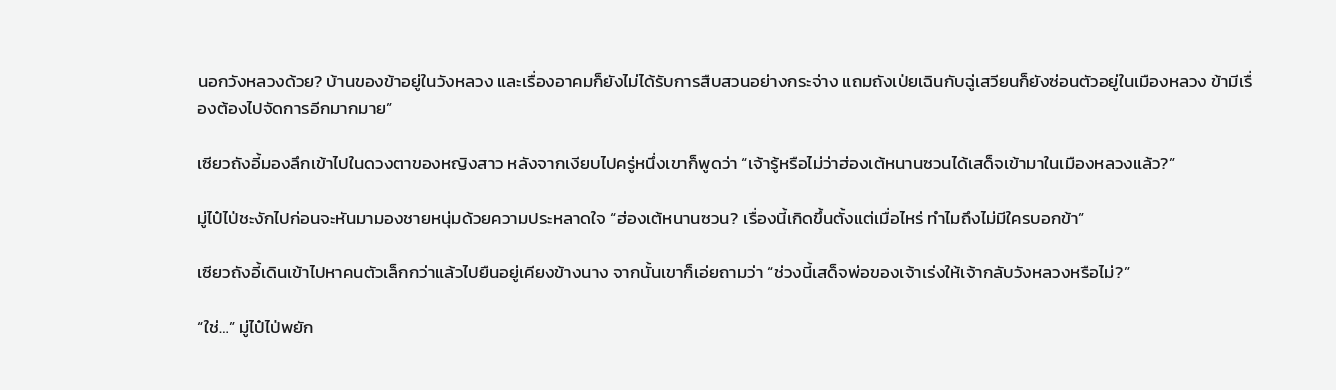นอกวังหลวงด้วย? บ้านของข้าอยู่ในวังหลวง และเรื่องอาคมก็ยังไม่ได้รับการสืบสวนอย่างกระจ่าง แถมถังเป่ยเฉินกับฉู่เสวียนก็ยังซ่อนตัวอยู่ในเมืองหลวง ข้ามีเรื่องต้องไปจัดการอีกมากมาย”

เซียวถังอี้มองลึกเข้าไปในดวงตาของหญิงสาว หลังจากเงียบไปครู่หนึ่งเขาก็พูดว่า “เจ้ารู้หรือไม่ว่าฮ่องเต้หนานซวนได้เสด็จเข้ามาในเมืองหลวงแล้ว?”

มู่ไป๋ไป่ชะงักไปก่อนจะหันมามองชายหนุ่มด้วยความประหลาดใจ “ฮ่องเต้หนานซวน? เรื่องนี้เกิดขึ้นตั้งแต่เมื่อไหร่ ทำไมถึงไม่มีใครบอกข้า”

เซียวถังอี้เดินเข้าไปหาคนตัวเล็กกว่าแล้วไปยืนอยู่เคียงข้างนาง จากนั้นเขาก็เอ่ยถามว่า “ช่วงนี้เสด็จพ่อของเจ้าเร่งให้เจ้ากลับวังหลวงหรือไม่?”

“ใช่…” มู่ไป๋ไป่พยัก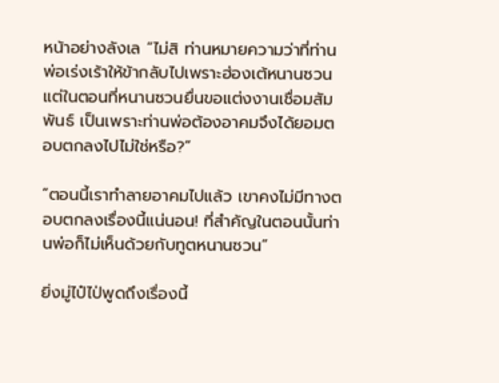หน้าอย่างลังเล “ไม่สิ ท่านหมายความว่าที่ท่านพ่อเร่งเร้าให้ข้ากลับไปเพราะฮ่องเต้หนานซวน แต่ในตอนที่หนานซวนยื่นขอแต่งงานเชื่อมสัมพันธ์ เป็นเพราะท่านพ่อต้องอาคมจึงได้ยอมตอบตกลงไปไม่ใช่หรือ?”

“ตอนนี้เราทำลายอาคมไปแล้ว เขาคงไม่มีทางตอบตกลงเรื่องนี้แน่นอน! ที่สำคัญในตอนนั้นท่านพ่อก็ไม่เห็นด้วยกับทูตหนานซวน”

ยิ่งมู่ไป๋ไป่พูดถึงเรื่องนี้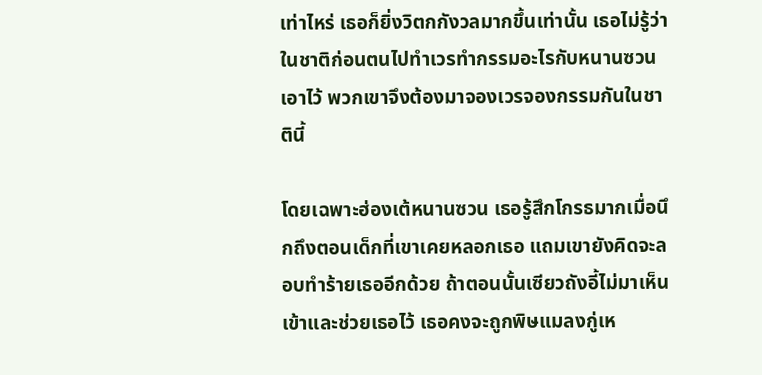เท่าไหร่ เธอก็ยิ่งวิตกกังวลมากขึ้นเท่านั้น เธอไม่รู้ว่าในชาติก่อนตนไปทำเวรทำกรรมอะไรกับหนานซวนเอาไว้ พวกเขาจึงต้องมาจองเวรจองกรรมกันในชาตินี้

โดยเฉพาะฮ่องเต้หนานซวน เธอรู้สึกโกรธมากเมื่อนึกถึงตอนเด็กที่เขาเคยหลอกเธอ แถมเขายังคิดจะลอบทำร้ายเธออีกด้วย ถ้าตอนนั้นเซียวถังอี้ไม่มาเห็นเข้าและช่วยเธอไว้ เธอคงจะถูกพิษแมลงกู่เห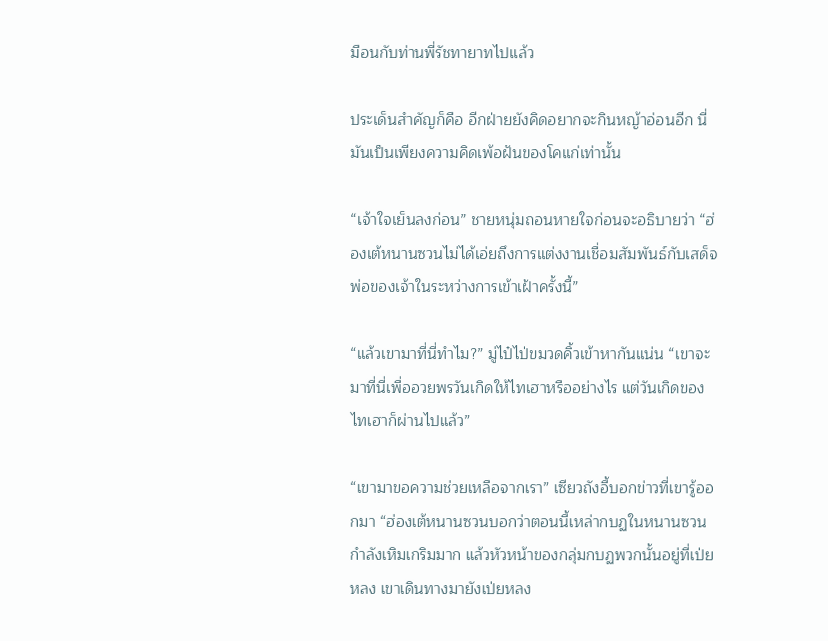มือนกับท่านพี่รัชทายาทไปแล้ว

ประเด็นสำคัญก็คือ อีกฝ่ายยังคิดอยากจะกินหญ้าอ่อนอีก นี่มันเป็นเพียงความคิดเพ้อฝันของโคแก่เท่านั้น

“เจ้าใจเย็นลงก่อน” ชายหนุ่มถอนหายใจก่อนจะอธิบายว่า “ฮ่องเต้หนานซวนไม่ได้เอ่ยถึงการแต่งงานเชื่อมสัมพันธ์กับเสด็จพ่อของเจ้าในระหว่างการเข้าเฝ้าครั้งนี้”

“แล้วเขามาที่นี่ทำไม?” มู่ไป๋ไป่ขมวดคิ้วเข้าหากันแน่น “เขาจะมาที่นี่เพื่ออวยพรวันเกิดให้ไทเฮาหรืออย่างไร แต่วันเกิดของไทเฮาก็ผ่านไปแล้ว”

“เขามาขอความช่วยเหลือจากเรา” เซียวถังอี้บอกข่าวที่เขารู้ออกมา “ฮ่องเต้หนานซวนบอกว่าตอนนี้เหล่ากบฏในหนานซวนกำลังเหิมเกริมมาก แล้วหัวหน้าของกลุ่มกบฏพวกนั้นอยู่ที่เป่ยหลง เขาเดินทางมายังเป่ยหลง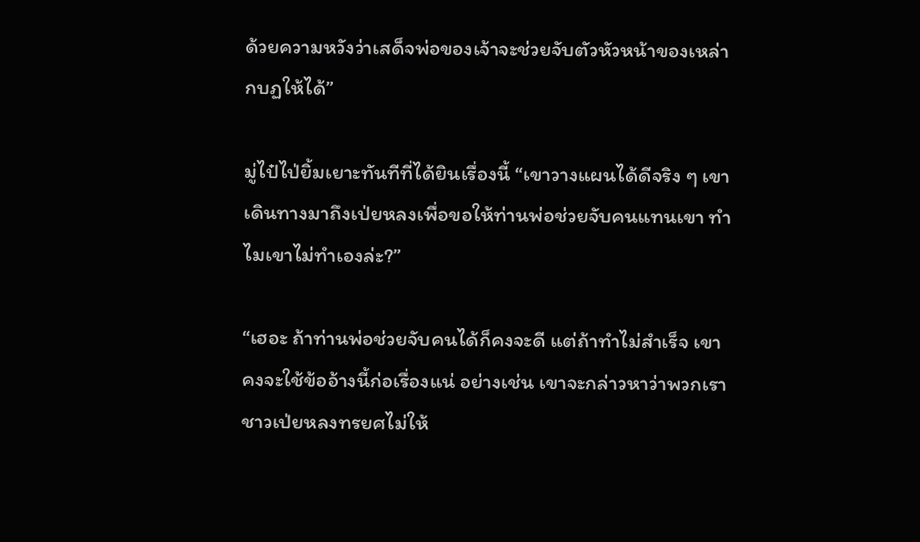ด้วยความหวังว่าเสด็จพ่อของเจ้าจะช่วยจับตัวหัวหน้าของเหล่ากบฏให้ได้”

มู่ไป๋ไป่ยิ้มเยาะทันทีที่ได้ยินเรื่องนี้ “เขาวางแผนได้ดีจริง ๆ เขาเดินทางมาถึงเป่ยหลงเพื่อขอให้ท่านพ่อช่วยจับคนแทนเขา ทำไมเขาไม่ทำเองล่ะ?”

“เฮอะ ถ้าท่านพ่อช่วยจับคนได้ก็คงจะดี แต่ถ้าทำไม่สำเร็จ เขาคงจะใช้ข้ออ้างนี้ก่อเรื่องแน่ อย่างเช่น เขาจะกล่าวหาว่าพวกเราชาวเป่ยหลงทรยศไม่ให้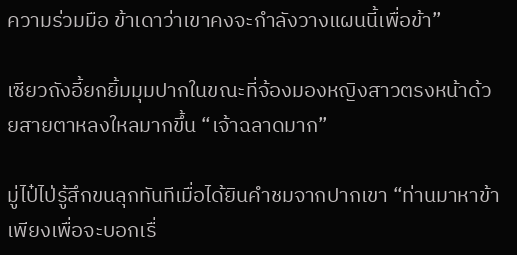ความร่วมมือ ข้าเดาว่าเขาคงจะกำลังวางแผนนี้เพื่อข้า”

เซียวถังอี้ยกยิ้มมุมปากในขณะที่จ้องมองหญิงสาวตรงหน้าด้วยสายตาหลงใหลมากขึ้น “เจ้าฉลาดมาก”

มู่ไป๋ไป่รู้สึกขนลุกทันทีเมื่อได้ยินคำชมจากปากเขา “ท่านมาหาข้าเพียงเพื่อจะบอกเรื่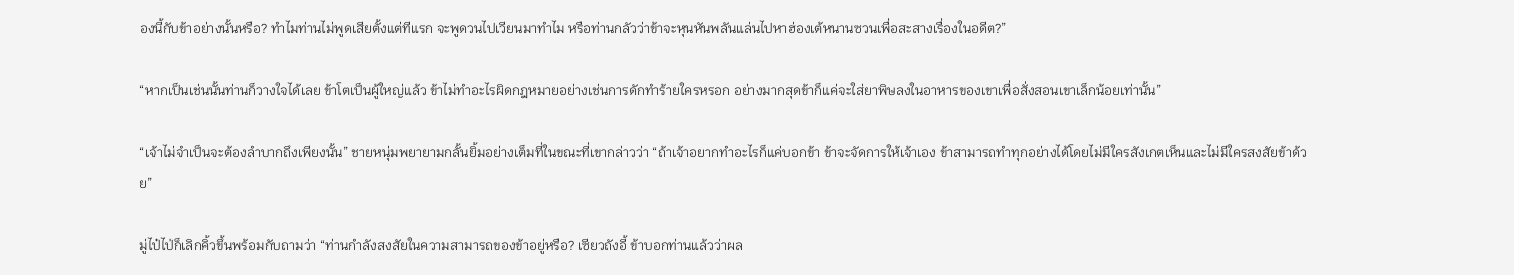องนี้กับข้าอย่างนั้นหรือ? ทำไมท่านไม่พูดเสียตั้งแต่ทีแรก จะพูดวนไปเวียนมาทำไม หรือท่านกลัวว่าข้าจะหุนหันพลันแล่นไปหาฮ่องเต้หนานซวนเพื่อสะสางเรื่องในอดีต?”

“หากเป็นเช่นนั้นท่านก็วางใจได้เลย ข้าโตเป็นผู้ใหญ่แล้ว ข้าไม่ทำอะไรผิดกฎหมายอย่างเช่นการดักทำร้ายใครหรอก อย่างมากสุดข้าก็แค่จะใส่ยาพิษลงในอาหารของเขาเพื่อสั่งสอนเขาเล็กน้อยเท่านั้น”

“เจ้าไม่จำเป็นจะต้องลำบากถึงเพียงนั้น” ชายหนุ่มพยายามกลั้นยิ้มอย่างเต็มที่ในขณะที่เขากล่าวว่า “ถ้าเจ้าอยากทำอะไรก็แค่บอกข้า ข้าจะจัดการให้เจ้าเอง ข้าสามารถทำทุกอย่างได้โดยไม่มีใครสังเกตเห็นและไม่มีใครสงสัยข้าด้วย”

มู่ไป๋ไป่ก็เลิกคิ้วขึ้นพร้อมกับถามว่า “ท่านกำลังสงสัยในความสามารถของข้าอยู่หรือ? เซียวถังอี้ ข้าบอกท่านแล้วว่าผล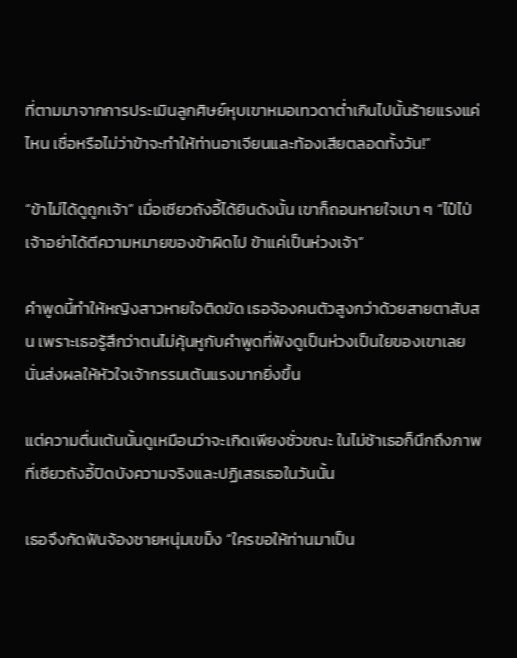ที่ตามมาจากการประเมินลูกศิษย์หุบเขาหมอเทวดาต่ำเกินไปนั้นร้ายแรงแค่ไหน เชื่อหรือไม่ว่าข้าจะทำให้ท่านอาเจียนและท้องเสียตลอดทั้งวัน!”

“ข้าไม่ได้ดูถูกเจ้า” เมื่อเซียวถังอี้ได้ยินดังนั้น เขาก็ถอนหายใจเบา ๆ “ไป๋ไป่ เจ้าอย่าได้ตีความหมายของข้าผิดไป ข้าแค่เป็นห่วงเจ้า”

คำพูดนี้ทำให้หญิงสาวหายใจติดขัด เธอจ้องคนตัวสูงกว่าด้วยสายตาสับสน เพราะเธอรู้สึกว่าตนไม่คุ้นหูกับคำพูดที่ฟังดูเป็นห่วงเป็นใยของเขาเลย นั่นส่งผลให้หัวใจเจ้ากรรมเต้นแรงมากยิ่งขึ้น

แต่ความตื่นเต้นนั้นดูเหมือนว่าจะเกิดเพียงชั่วขณะ ในไม่ช้าเธอก็นึกถึงภาพที่เซียวถังอี้ปิดบังความจริงและปฏิเสธเธอในวันนั้น

เธอจึงกัดฟันจ้องชายหนุ่มเขม็ง “ใครขอให้ท่านมาเป็น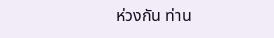ห่วงกัน ท่าน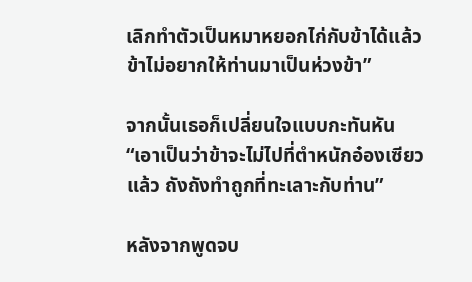เลิกทำตัวเป็นหมาหยอกไก่กับข้าได้แล้ว ข้าไม่อยากให้ท่านมาเป็นห่วงข้า”

จากนั้นเธอก็เปลี่ยนใจแบบกะทันหัน “เอาเป็นว่าข้าจะไม่ไปที่ตำหนักอ๋องเซียวแล้ว ถังถังทำถูกที่ทะเลาะกับท่าน”

หลังจากพูดจบ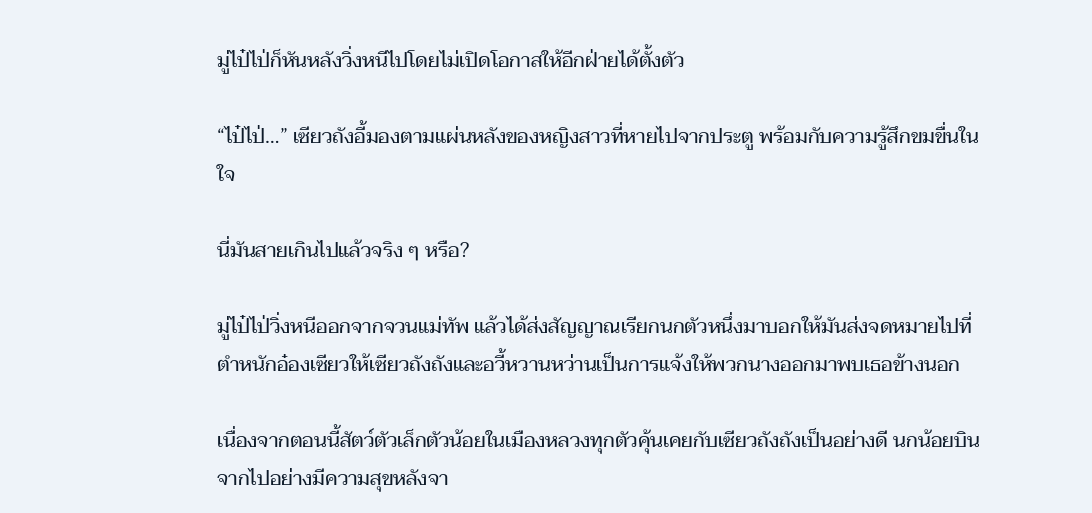มู่ไป๋ไป่ก็หันหลังวิ่งหนีไปโดยไม่เปิดโอกาสให้อีกฝ่ายได้ตั้งตัว

“ไป๋ไป่…” เซียวถังอี้มองตามแผ่นหลังของหญิงสาวที่หายไปจากประตู พร้อมกับความรู้สึกขมขื่นในใจ

นี่มันสายเกินไปแล้วจริง ๆ หรือ?

มู่ไป๋ไป่วิ่งหนีออกจากจวนแม่ทัพ แล้วได้ส่งสัญญาณเรียกนกตัวหนึ่งมาบอกให้มันส่งจดหมายไปที่ตำหนักอ๋องเซียวให้เซียวถังถังและอวี้หวานหว่านเป็นการแจ้งให้พวกนางออกมาพบเธอข้างนอก

เนื่องจากตอนนี้สัตว์ตัวเล็กตัวน้อยในเมืองหลวงทุกตัวคุ้นเคยกับเซียวถังถังเป็นอย่างดี นกน้อยบินจากไปอย่างมีความสุขหลังจา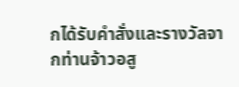กได้รับคำสั่งและรางวัลจากท่านจ้าวอสู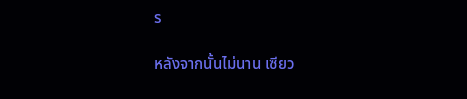ร

หลังจากนั้นไม่นาน เซียว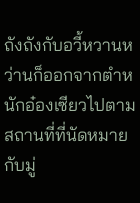ถังถังกับอวี้หวานหว่านก็ออกจากตำหนักอ๋องเซียวไปตามสถานที่ที่นัดหมายกับมู่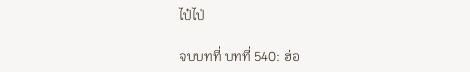ไป๋ไป่

จบบทที่ บทที่ 540: ฮ่อ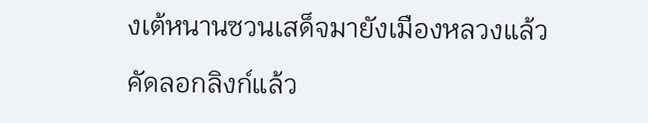งเต้หนานซวนเสด็จมายังเมืองหลวงแล้ว

คัดลอกลิงก์แล้ว